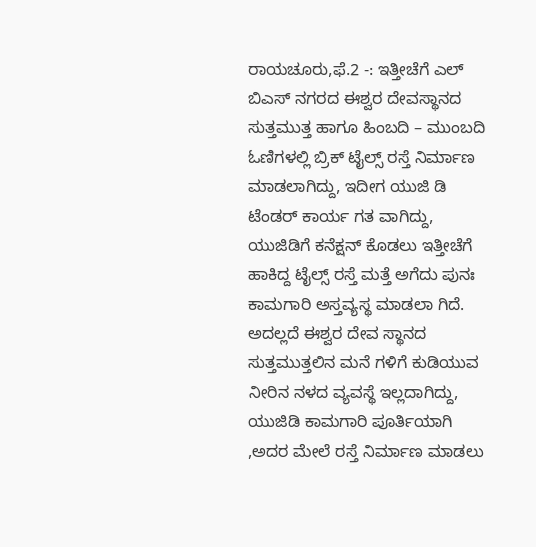ರಾಯಚೂರು,ಫೆ.2 -: ಇತ್ತೀಚೆಗೆ ಎಲ್ ಬಿಎಸ್ ನಗರದ ಈಶ್ವರ ದೇವಸ್ಥಾನದ ಸುತ್ತಮುತ್ತ ಹಾಗೂ ಹಿಂಬದಿ – ಮುಂಬದಿ ಓಣಿಗಳಲ್ಲಿ ಬ್ರಿಕ್ ಟೈಲ್ಸ್ ರಸ್ತೆ ನಿರ್ಮಾಣ ಮಾಡಲಾಗಿದ್ದು, ಇದೀಗ ಯುಜಿ ಡಿ ಟೆಂಡರ್ ಕಾರ್ಯ ಗತ ವಾಗಿದ್ದು, ಯುಜಿಡಿಗೆ ಕನೆಕ್ಷನ್ ಕೊಡಲು ಇತ್ತೀಚೆಗೆ ಹಾಕಿದ್ದ ಟೈಲ್ಸ್ ರಸ್ತೆ ಮತ್ತೆ ಅಗೆದು ಪುನಃ ಕಾಮಗಾರಿ ಅಸ್ತವ್ಯಸ್ಥ ಮಾಡಲಾ ಗಿದೆ. ಅದಲ್ಲದೆ ಈಶ್ವರ ದೇವ ಸ್ಥಾನದ ಸುತ್ತಮುತ್ತಲಿನ ಮನೆ ಗಳಿಗೆ ಕುಡಿಯುವ ನೀರಿನ ನಳದ ವ್ಯವಸ್ಥೆ ಇಲ್ಲದಾಗಿದ್ದು, ಯುಜಿಡಿ ಕಾಮಗಾರಿ ಪೂರ್ತಿಯಾಗಿ ,ಅದರ ಮೇಲೆ ರಸ್ತೆ ನಿರ್ಮಾಣ ಮಾಡಲು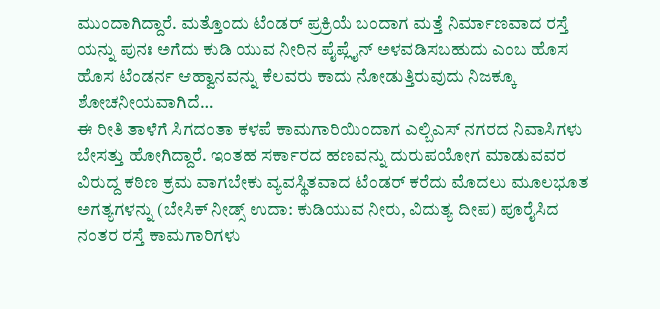ಮುಂದಾಗಿದ್ದಾರೆ. ಮತ್ತೊಂದು ಟೆಂಡರ್ ಪ್ರಕ್ರಿಯೆ ಬಂದಾಗ ಮತ್ತೆ ನಿರ್ಮಾಣವಾದ ರಸ್ತೆ ಯನ್ನು ಪುನಃ ಅಗೆದು ಕುಡಿ ಯುವ ನೀರಿನ ಪೈಪ್ಲೈನ್ ಅಳವಡಿಸಬಹುದು ಎಂಬ ಹೊಸ ಹೊಸ ಟೆಂಡರ್ನ ಆಹ್ವಾನವನ್ನು ಕೆಲವರು ಕಾದು ನೋಡುತ್ತಿರುವುದು ನಿಜಕ್ಕೂ ಶೋಚನೀಯವಾಗಿದೆ…
ಈ ರೀತಿ ತಾಳೆಗೆ ಸಿಗದಂತಾ ಕಳಪೆ ಕಾಮಗಾರಿಯಿಂದಾಗ ಎಲ್ಬಿಎಸ್ ನಗರದ ನಿವಾಸಿಗಳು ಬೇಸತ್ತು ಹೋಗಿದ್ದಾರೆ. ಇಂತಹ ಸರ್ಕಾರದ ಹಣವನ್ನು ದುರುಪಯೋಗ ಮಾಡುವವರ ವಿರುದ್ದ ಕಠಿಣ ಕ್ರಮ ವಾಗಬೇಕು ವ್ಯವಸ್ಥಿತವಾದ ಟೆಂಡರ್ ಕರೆದು ಮೊದಲು ಮೂಲಭೂತ ಅಗತ್ಯಗಳನ್ನು (ಬೇಸಿಕ್ ನೀಡ್ಸ್ ಉದಾ: ಕುಡಿಯುವ ನೀರು, ವಿದುತ್ಯ ದೀಪ) ಪೂರೈಸಿದ ನಂತರ ರಸ್ತೆ ಕಾಮಗಾರಿಗಳು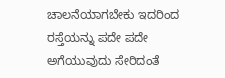ಚಾಲನೆಯಾಗಬೇಕು ಇದರಿಂದ ರಸ್ತೆಯನ್ನು ಪದೇ ಪದೇ ಅಗೆಯುವುದು ಸೇರಿದಂತೆ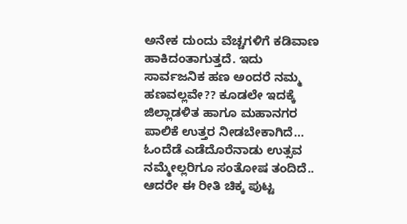ಅನೇಕ ದುಂದು ವೆಚ್ಚಗಳಿಗೆ ಕಡಿವಾಣ ಹಾಕಿದಂತಾಗುತ್ತದೆ. ಇದು ಸಾರ್ವಜನಿಕ ಹಣ ಅಂದರೆ ನಮ್ಮ ಹಣವಲ್ಲವೇ?? ಕೂಡಲೇ ಇದಕ್ಕೆ ಜಿಲ್ಲಾಡಳಿತ ಹಾಗೂ ಮಹಾನಗರ ಪಾಲಿಕೆ ಉತ್ತರ ನೀಡಬೇಕಾಗಿದೆ… ಓಂದೆಡೆ ಎಡೆದೊರೆನಾಡು ಉತ್ಸವ ನಮ್ಮೇಲ್ಲರಿಗೂ ಸಂತೋಷ ತಂದಿದೆ.. ಆದರೇ ಈ ರೀತಿ ಚಿಕ್ಕ ಪುಟ್ಟ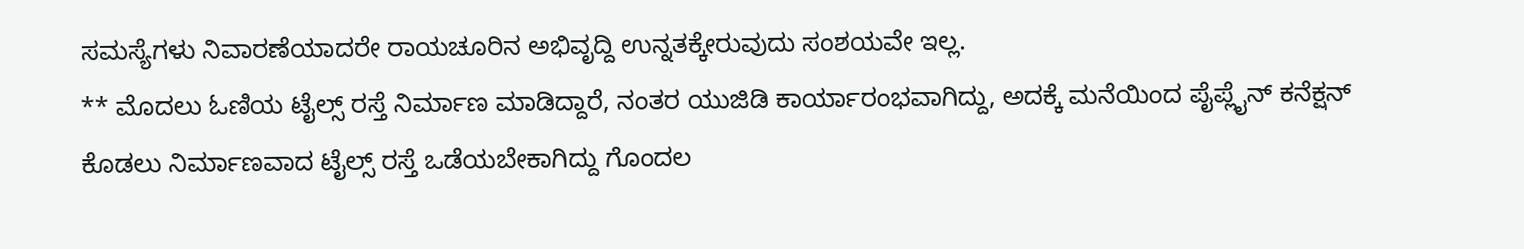ಸಮಸ್ಯೆಗಳು ನಿವಾರಣೆಯಾದರೇ ರಾಯಚೂರಿನ ಅಭಿವೃದ್ದಿ ಉನ್ನತಕ್ಕೇರುವುದು ಸಂಶಯವೇ ಇಲ್ಲ.
** ಮೊದಲು ಓಣಿಯ ಟೈಲ್ಸ್ ರಸ್ತೆ ನಿರ್ಮಾಣ ಮಾಡಿದ್ದಾರೆ, ನಂತರ ಯುಜಿಡಿ ಕಾರ್ಯಾರಂಭವಾಗಿದ್ದು, ಅದಕ್ಕೆ ಮನೆಯಿಂದ ಪೈಪ್ಲೈನ್ ಕನೆಕ್ಷನ್ ಕೊಡಲು ನಿರ್ಮಾಣವಾದ ಟೈಲ್ಸ್ ರಸ್ತೆ ಒಡೆಯಬೇಕಾಗಿದ್ದು ಗೊಂದಲ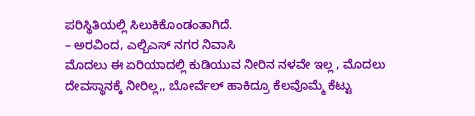ಪರಿಸ್ಥಿತಿಯಲ್ಲಿ ಸಿಲುಕಿಕೊಂಡಂತಾಗಿದೆ.
– ಅರವಿಂದ, ಎಲ್ಬಿಎಸ್ ನಗರ ನಿವಾಸಿ
ಮೊದಲು ಈ ಏರಿಯಾದಲ್ಲಿ ಕುಡಿಯುವ ನೀರಿನ ನಳವೇ ಇಲ್ಲ , ಮೊದಲು ದೇವಸ್ಥಾನಕ್ಕೆ ನೀರಿಲ್ಲ,, ಬೋರ್ವೆಲ್ ಹಾಕಿದ್ರೂ ಕೆಲವೊಮ್ಮೆ ಕೆಟ್ಟು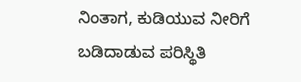ನಿಂತಾಗ, ಕುಡಿಯುವ ನೀರಿಗೆ ಬಡಿದಾಡುವ ಪರಿಸ್ಥಿತಿ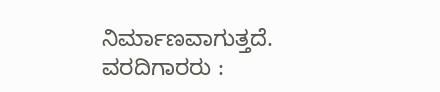ನಿರ್ಮಾಣವಾಗುತ್ತದೆ.
ವರದಿಗಾರರು :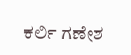ಕರ್ಲಿ ಗಣೇಶ